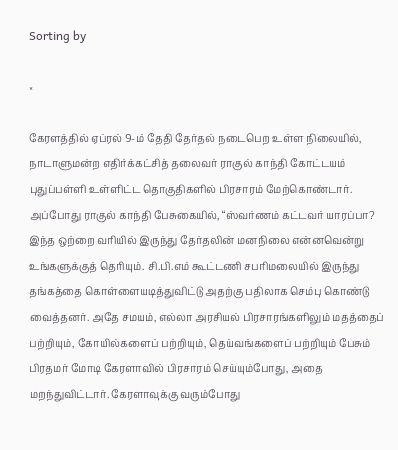Sorting by

×

கேரளத்தில் ஏப்ரல் 9-ம் தேதி தேர்தல் நடைபெற உள்ள நிலையில், நாடாளுமன்ற எதிர்க்கட்சித் தலைவர் ராகுல் காந்தி கோட்டயம் புதுப்பள்ளி உள்ளிட்ட தொகுதிகளில் பிரசாரம் மேற்கொண்டார். அப்போது ராகுல் காந்தி பேசுகையில், “ஸ்வர்ணம் கட்டவர் யாரப்பா? இந்த ஒற்றை வரியில் இருந்து தேர்தலின் மனநிலை என்னவென்று உங்களுக்குத் தெரியும். சி.பி.எம் கூட்டணி சபரிமலையில் இருந்து தங்கத்தை கொள்ளையடித்துவிட்டு அதற்கு பதிலாக செம்பு கொண்டு வைத்தனர். அதே சமயம், எல்லா அரசியல் பிரசாரங்களிலும் மதத்தைப் பற்றியும், கோயில்களைப் பற்றியும், தெய்வங்களைப் பற்றியும் பேசும் பிரதமர் மோடி கேரளாவில் பிரசாரம் செய்யும்போது, அதை மறந்துவிட்டார். கேரளாவுக்கு வரும்போது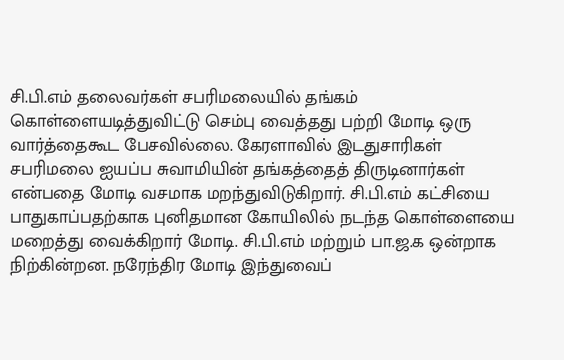சி.பி.எம் தலைவர்கள் சபரிமலையில் தங்கம் கொள்ளையடித்துவிட்டு செம்பு வைத்தது பற்றி மோடி ஒரு வார்த்தைகூட பேசவில்லை. கேரளாவில் இடதுசாரிகள் சபரிமலை ஐயப்ப சுவாமியின் தங்கத்தைத் திருடினார்கள் என்பதை மோடி வசமாக மறந்துவிடுகிறார். சி.பி.எம் கட்சியை பாதுகாப்பதற்காக புனிதமான கோயிலில் நடந்த கொள்ளையை மறைத்து வைக்கிறார் மோடி. சி.பி.எம் மற்றும் பா.ஜ.க ஒன்றாக நிற்கின்றன. நரேந்திர மோடி இந்துவைப்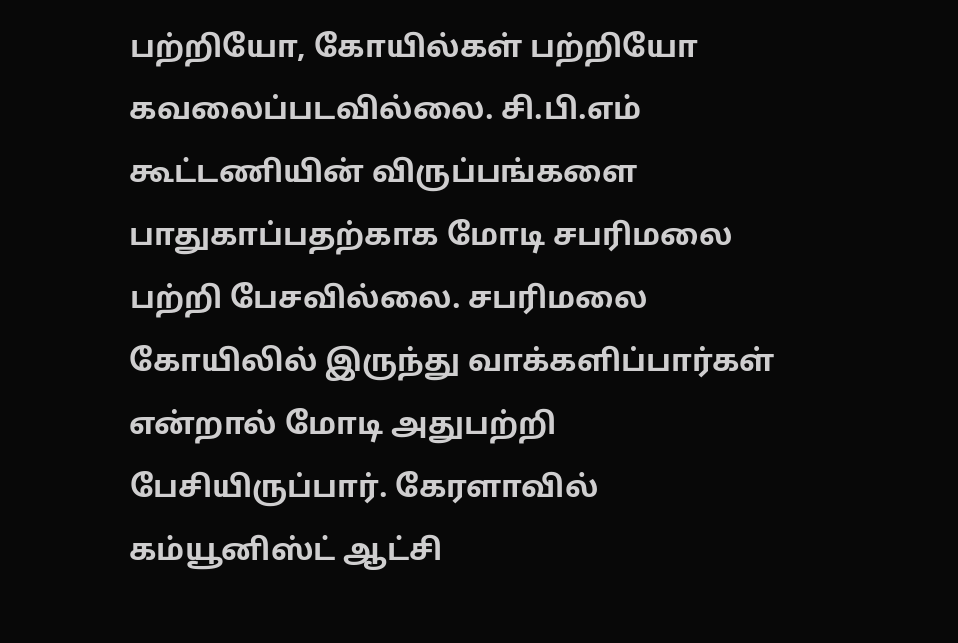பற்றியோ, கோயில்கள் பற்றியோ கவலைப்படவில்லை. சி.பி.எம் கூட்டணியின் விருப்பங்களை பாதுகாப்பதற்காக மோடி சபரிமலை பற்றி பேசவில்லை. சபரிமலை கோயிலில் இருந்து வாக்களிப்பார்கள் என்றால் மோடி அதுபற்றி பேசியிருப்பார். கேரளாவில் கம்யூனிஸ்ட் ஆட்சி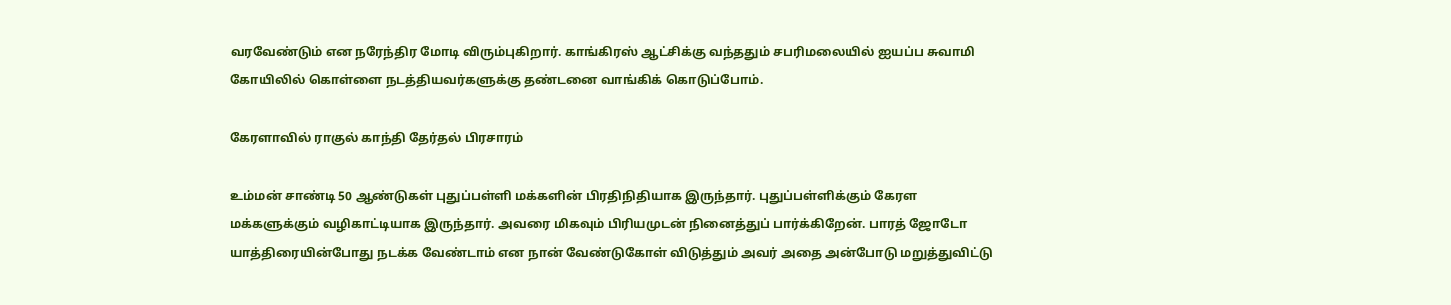வரவேண்டும் என நரேந்திர மோடி விரும்புகிறார். காங்கிரஸ் ஆட்சிக்கு வந்ததும் சபரிமலையில் ஐயப்ப சுவாமி கோயிலில் கொள்ளை நடத்தியவர்களுக்கு தண்டனை வாங்கிக் கொடுப்போம்.

கேரளாவில் ராகுல் காந்தி தேர்தல் பிரசாரம்

உம்மன் சாண்டி 50 ஆண்டுகள் புதுப்பள்ளி மக்களின் பிரதிநிதியாக இருந்தார். புதுப்பள்ளிக்கும் கேரள மக்களுக்கும் வழிகாட்டியாக இருந்தார். அவரை மிகவும் பிரியமுடன் நினைத்துப் பார்க்கிறேன். பாரத் ஜோடோ யாத்திரையின்போது நடக்க வேண்டாம் என நான் வேண்டுகோள் விடுத்தும் அவர் அதை அன்போடு மறுத்துவிட்டு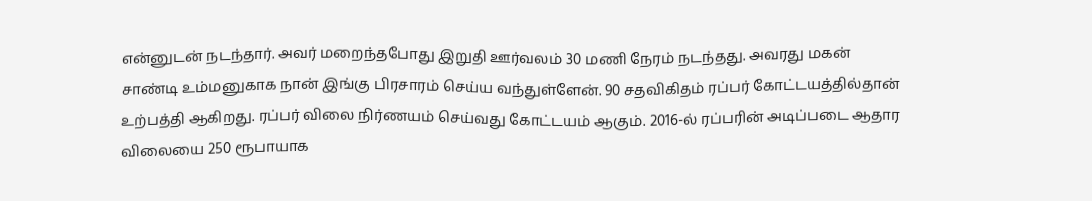என்னுடன் நடந்தார். அவர் மறைந்தபோது இறுதி ஊர்வலம் 30 மணி நேரம் நடந்தது. அவரது மகன் சாண்டி உம்மனுகாக நான் இங்கு பிரசாரம் செய்ய வந்துள்ளேன். 90 சதவிகிதம் ரப்பர் கோட்டயத்தில்தான் உற்பத்தி ஆகிறது. ரப்பர் விலை நிர்ணயம் செய்வது கோட்டயம் ஆகும். 2016-ல் ரப்பரின் அடிப்படை ஆதார விலையை 250 ரூபாயாக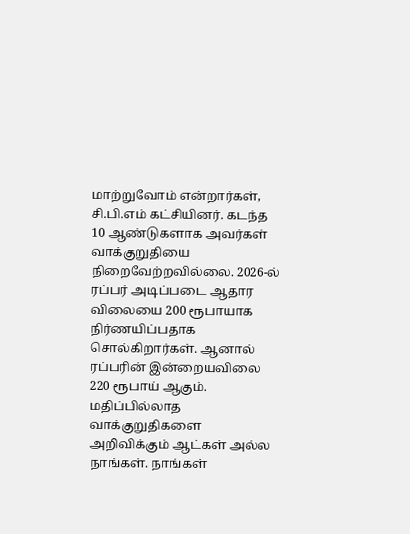மாற்றுவோம் என்றார்கள், சி.பி.எம் கட்சியினர். கடந்த 10 ஆண்டுகளாக அவர்கள் வாக்குறுதியை நிறைவேற்றவில்லை. 2026-ல் ரப்பர் அடிப்படை ஆதார விலையை 200 ரூபாயாக நிர்ணயிப்பதாக சொல்கிறார்கள். ஆனால் ரப்பரின் இன்றையவிலை 220 ரூபாய் ஆகும். மதிப்பில்லாத வாக்குறுதிகளை அறிவிக்கும் ஆட்கள் அல்ல நாங்கள். நாங்கள்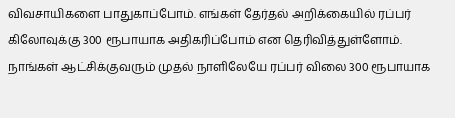விவசாயிகளை பாதுகாப்போம். எங்கள் தேர்தல் அறிக்கையில் ரப்பர் கிலோவுக்கு 300 ரூபாயாக அதிகரிப்போம் என தெரிவித்துள்ளோம். நாங்கள் ஆட்சிக்குவரும் முதல் நாளிலேயே ரப்பர் விலை 300 ரூபாயாக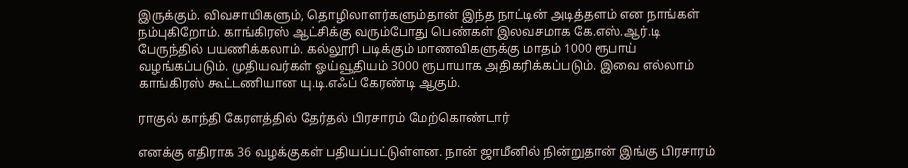இருக்கும். விவசாயிகளும், தொழிலாளர்களும்தான் இந்த நாட்டின் அடித்தளம் என நாங்கள் நம்புகிறோம். காங்கிரஸ் ஆட்சிக்கு வரும்போது பெண்கள் இலவசமாக கே.எஸ்.ஆர்.டி பேருந்தில் பயணிக்கலாம். கல்லூரி படிக்கும் மாணவிகளுக்கு மாதம் 1000 ரூபாய் வழங்கப்படும். முதியவர்கள் ஓய்வூதியம் 3000 ரூபாயாக அதிகரிக்கப்படும். இவை எல்லாம் காங்கிரஸ் கூட்டணியான யு.டி.எஃப் கேரண்டி ஆகும்.

ராகுல் காந்தி கேரளத்தில் தேர்தல் பிரசாரம் மேற்கொண்டார்

எனக்கு எதிராக 36 வழக்குகள் பதியப்பட்டுள்ளன. நான் ஜாமீனில் நின்றுதான் இங்கு பிரசாரம்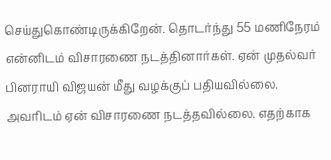செய்துகொண்டிருக்கிறேன். தொடர்ந்து 55 மணிநேரம் என்னிடம் விசாரணை நடத்தினார்கள். ஏன் முதல்வர் பினராயி விஜயன் மீது வழக்குப் பதியவில்லை. அவரிடம் ஏன் விசாரணை நடத்தவில்லை. எதற்காக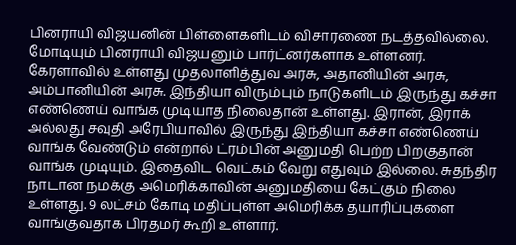பினராயி விஜயனின் பிள்ளைகளிடம் விசாரணை நடத்தவில்லை. மோடியும் பினராயி விஜயனும் பார்ட்னர்களாக உள்ளனர். கேரளாவில் உள்ளது முதலாளித்துவ அரசு, அதானியின் அரசு, அம்பானியின் அரசு. இந்தியா விரும்பும் நாடுகளிடம் இருந்து கச்சா எண்ணெய் வாங்க முடியாத நிலைதான் உள்ளது. இரான், இராக் அல்லது சவுதி அரேபியாவில் இருந்து இந்தியா கச்சா எண்ணெய் வாங்க வேண்டும் என்றால் ட்ரம்பின் அனுமதி பெற்ற பிறகுதான் வாங்க முடியும். இதைவிட வெட்கம் வேறு எதுவும் இல்லை. சுதந்திர நாடான நமக்கு அமெரிக்காவின் அனுமதியை கேட்கும் நிலை உள்ளது. 9 லட்சம் கோடி மதிப்புள்ள அமெரிக்க தயாரிப்புகளை வாங்குவதாக பிரதமர் கூறி உள்ளார்.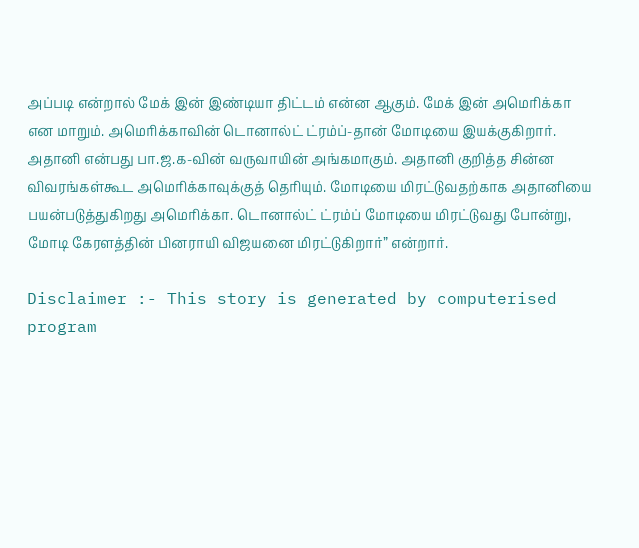அப்படி என்றால் மேக் இன் இண்டியா திட்டம் என்ன ஆகும். மேக் இன் அமெரிக்கா என மாறும். அமெரிக்காவின் டொனால்ட் ட்ரம்ப்-தான் மோடியை இயக்குகிறார். அதானி என்பது பா.ஜ.க-வின் வருவாயின் அங்கமாகும். அதானி குறித்த சின்ன விவரங்கள்கூட அமெரிக்காவுக்குத் தெரியும். மோடியை மிரட்டுவதற்காக அதானியை பயன்படுத்துகிறது அமெரிக்கா. டொனால்ட் ட்ரம்ப் மோடியை மிரட்டுவது போன்று, மோடி கேரளத்தின் பினராயி விஜயனை மிரட்டுகிறார்” என்றார்.

Disclaimer :- This story is generated by computerised program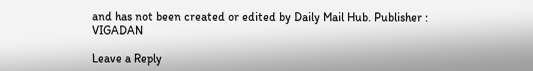and has not been created or edited by Daily Mail Hub. Publisher : VIGADAN

Leave a Reply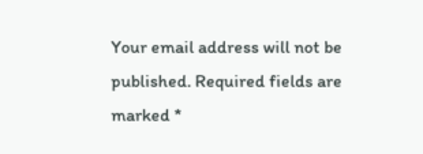Your email address will not be published. Required fields are marked *